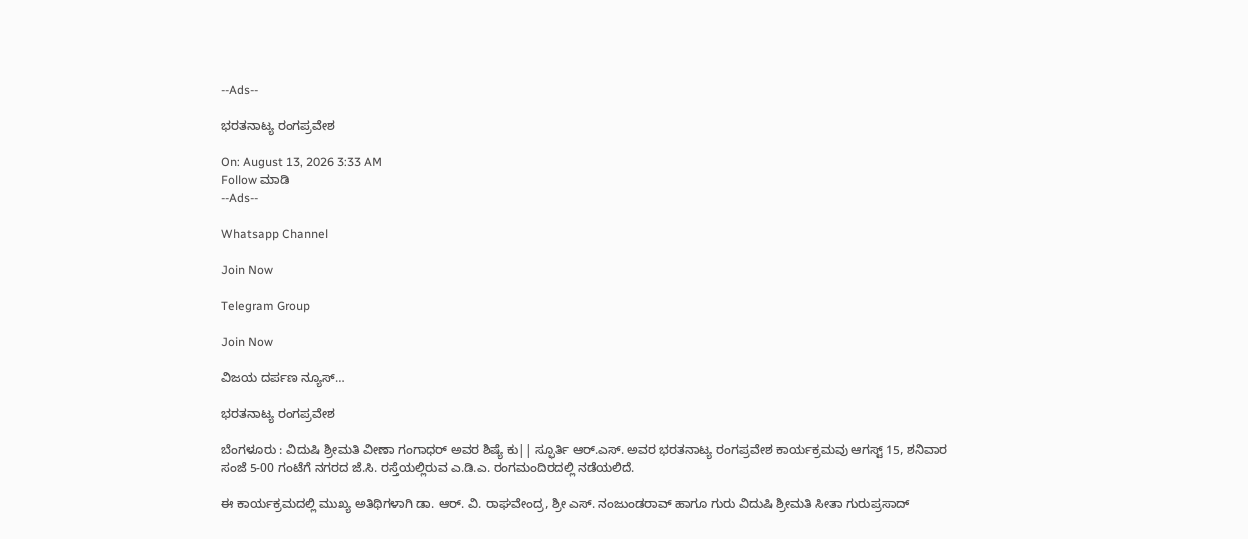--Ads--

ಭರತನಾಟ್ಯ ರಂಗಪ್ರವೇಶ

On: August 13, 2026 3:33 AM
Follow ಮಾಡಿ
--Ads--

Whatsapp Channel

Join Now

Telegram Group

Join Now

ವಿಜಯ ದರ್ಪಣ ನ್ಯೂಸ್…

ಭರತನಾಟ್ಯ ರಂಗಪ್ರವೇಶ

ಬೆಂಗಳೂರು : ವಿದುಷಿ ಶ್ರೀಮತಿ ವೀಣಾ ಗಂಗಾಧರ್ ಅವರ ಶಿಷ್ಯೆ ಕು|| ಸ್ಫೂರ್ತಿ ಆರ್.ಎಸ್. ಅವರ ಭರತನಾಟ್ಯ ರಂಗಪ್ರವೇಶ ಕಾರ್ಯಕ್ರಮವು ಆಗಸ್ಟ್ 15, ಶನಿವಾರ ಸಂಜೆ 5-00 ಗಂಟೆಗೆ ನಗರದ ಜೆ.ಸಿ. ರಸ್ತೆಯಲ್ಲಿರುವ ಎ.ಡಿ.ಎ. ರಂಗಮಂದಿರದಲ್ಲಿ ನಡೆಯಲಿದೆ.

ಈ ಕಾರ್ಯಕ್ರಮದಲ್ಲಿ ಮುಖ್ಯ ಅತಿಥಿಗಳಾಗಿ ಡಾ. ಆರ್. ವಿ. ರಾಘವೇಂದ್ರ, ಶ್ರೀ ಎಸ್. ನಂಜುಂಡರಾವ್ ಹಾಗೂ ಗುರು ವಿದುಷಿ ಶ್ರೀಮತಿ ಸೀತಾ ಗುರುಪ್ರಸಾದ್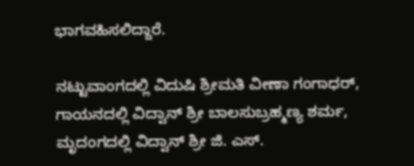ಭಾಗವಹಿಸಲಿದ್ದಾರೆ.

ನಟ್ಟುವಾಂಗದಲ್ಲಿ ವಿದುಷಿ ಶ್ರೀಮತಿ ವೀಣಾ ಗಂಗಾಧರ್, ಗಾಯನದಲ್ಲಿ ವಿದ್ವಾನ್ ಶ್ರೀ ಬಾಲಸುಬ್ರಹ್ಮಣ್ಯ ಶರ್ಮ, ಮೃದಂಗದಲ್ಲಿ ವಿದ್ವಾನ್ ಶ್ರೀ ಜಿ. ಎಸ್.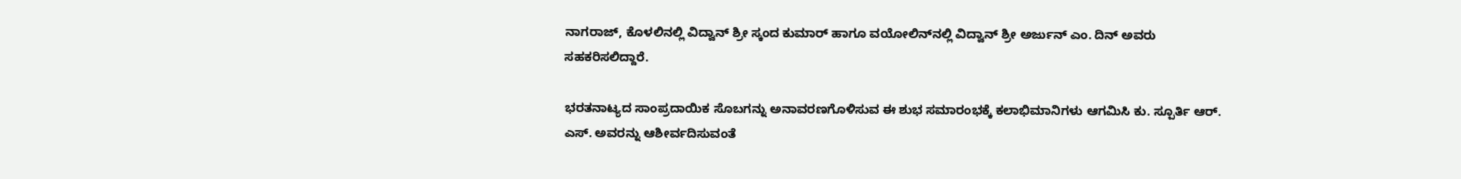ನಾಗರಾಜ್, ಕೊಳಲಿನಲ್ಲಿ ವಿದ್ವಾನ್ ಶ್ರೀ ಸ್ಕಂದ ಕುಮಾರ್ ಹಾಗೂ ವಯೋಲಿನ್‌ನಲ್ಲಿ ವಿದ್ವಾನ್ ಶ್ರೀ ಅರ್ಜುನ್ ಎಂ. ದಿನ್ ಅವರು ಸಹಕರಿಸಲಿದ್ದಾರೆ.

ಭರತನಾಟ್ಯದ ಸಾಂಪ್ರದಾಯಿಕ ಸೊಬಗನ್ನು ಅನಾವರಣಗೊಳಿಸುವ ಈ ಶುಭ ಸಮಾರಂಭಕ್ಕೆ ಕಲಾಭಿಮಾನಿಗಳು ಆಗಮಿಸಿ ಕು. ಸ್ಪೂರ್ತಿ ಆರ್. ಎಸ್. ಅವರನ್ನು ಆಶೀರ್ವದಿಸುವಂತೆ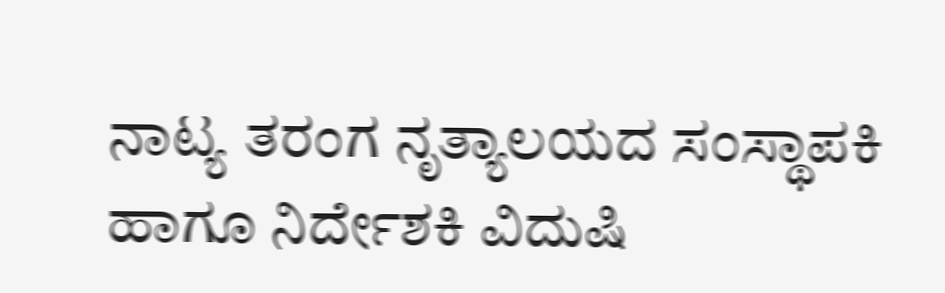ನಾಟ್ಯ ತರಂಗ ನೃತ್ಯಾಲಯದ ಸಂಸ್ಥಾಪಕಿ ಹಾಗೂ ನಿರ್ದೇಶಕಿ ವಿದುಷಿ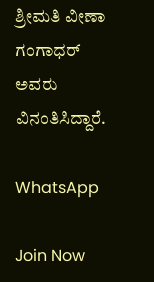ಶ್ರೀಮತಿ ವೀಣಾ ಗಂಗಾಧರ್ ಅವರು ವಿನಂತಿಸಿದ್ದಾರೆ.

WhatsApp

Join Now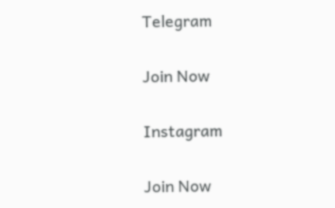Telegram

Join Now

Instagram

Join Now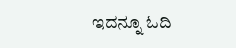ಇದನ್ನೂ ಓದಿ